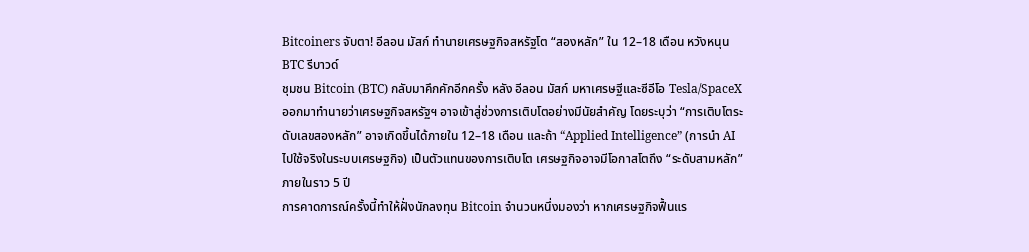Bitcoiners จับตา! อีลอน มัสก์ ทำนายเศรษฐกิจสหรัฐโต “สองหลัก” ใน 12–18 เดือน หวังหนุน BTC รีบาวด์
ชุมชน Bitcoin (BTC) กลับมาคึกคักอีกครั้ง หลัง อีลอน มัสก์ มหาเศรษฐีและซีอีโอ Tesla/SpaceX ออกมาทำนายว่าเศรษฐกิจสหรัฐฯ อาจเข้าสู่ช่วงการเติบโตอย่างมีนัยสำคัญ โดยระบุว่า “การเติบโตระดับเลขสองหลัก” อาจเกิดขึ้นได้ภายใน 12–18 เดือน และถ้า “Applied Intelligence” (การนำ AI ไปใช้จริงในระบบเศรษฐกิจ) เป็นตัวแทนของการเติบโต เศรษฐกิจอาจมีโอกาสโตถึง “ระดับสามหลัก” ภายในราว 5 ปี
การคาดการณ์ครั้งนี้ทำให้ฝั่งนักลงทุน Bitcoin จำนวนหนึ่งมองว่า หากเศรษฐกิจฟื้นแร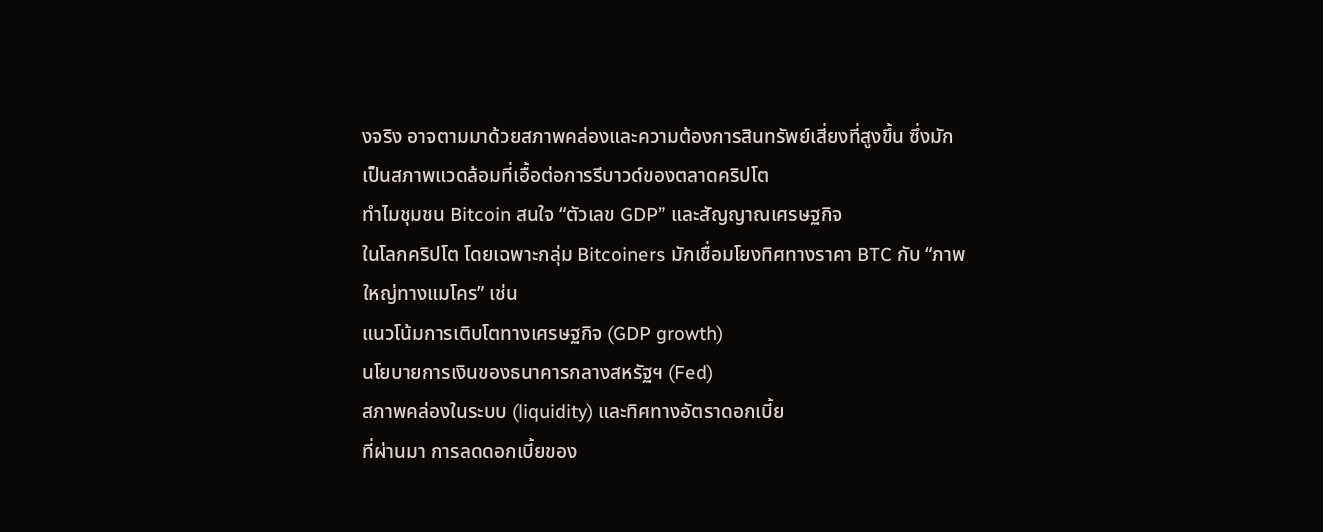งจริง อาจตามมาด้วยสภาพคล่องและความต้องการสินทรัพย์เสี่ยงที่สูงขึ้น ซึ่งมักเป็นสภาพแวดล้อมที่เอื้อต่อการรีบาวด์ของตลาดคริปโต
ทำไมชุมชน Bitcoin สนใจ “ตัวเลข GDP” และสัญญาณเศรษฐกิจ
ในโลกคริปโต โดยเฉพาะกลุ่ม Bitcoiners มักเชื่อมโยงทิศทางราคา BTC กับ “ภาพใหญ่ทางแมโคร” เช่น
แนวโน้มการเติบโตทางเศรษฐกิจ (GDP growth)
นโยบายการเงินของธนาคารกลางสหรัฐฯ (Fed)
สภาพคล่องในระบบ (liquidity) และทิศทางอัตราดอกเบี้ย
ที่ผ่านมา การลดดอกเบี้ยของ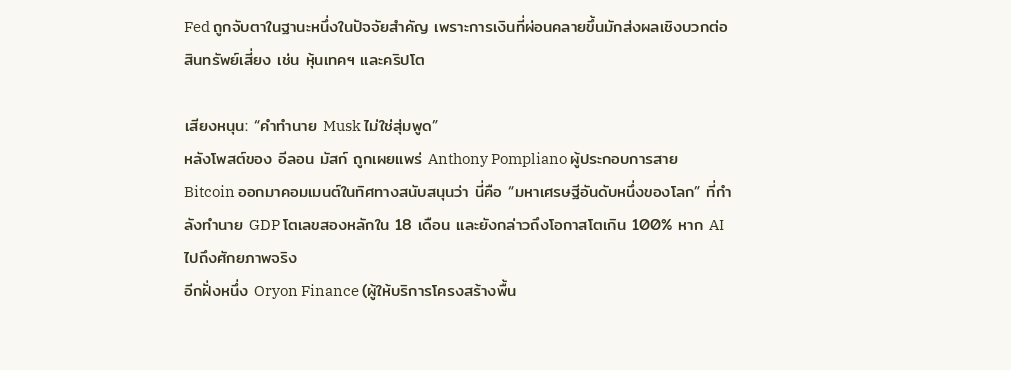Fed ถูกจับตาในฐานะหนึ่งในปัจจัยสำคัญ เพราะการเงินที่ผ่อนคลายขึ้นมักส่งผลเชิงบวกต่อสินทรัพย์เสี่ยง เช่น หุ้นเทคฯ และคริปโต

เสียงหนุน: “คำทำนาย Musk ไม่ใช่สุ่มพูด”
หลังโพสต์ของ อีลอน มัสก์ ถูกเผยแพร่ Anthony Pompliano ผู้ประกอบการสาย Bitcoin ออกมาคอมเมนต์ในทิศทางสนับสนุนว่า นี่คือ “มหาเศรษฐีอันดับหนึ่งของโลก” ที่กำลังทำนาย GDP โตเลขสองหลักใน 18 เดือน และยังกล่าวถึงโอกาสโตเกิน 100% หาก AI ไปถึงศักยภาพจริง
อีกฝั่งหนึ่ง Oryon Finance (ผู้ให้บริการโครงสร้างพื้น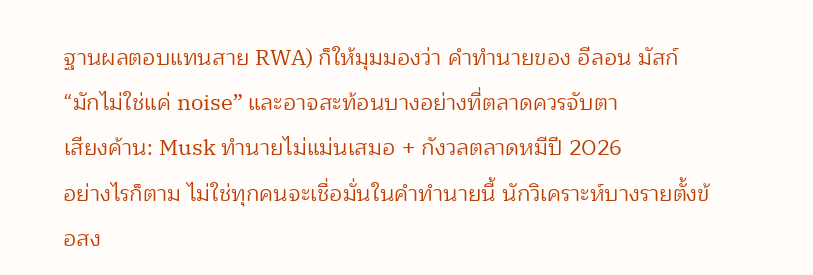ฐานผลตอบแทนสาย RWA) ก็ให้มุมมองว่า คำทำนายของ อีลอน มัสก์ “มักไม่ใช่แค่ noise” และอาจสะท้อนบางอย่างที่ตลาดควรจับตา
เสียงค้าน: Musk ทำนายไม่แม่นเสมอ + กังวลตลาดหมีปี 2026
อย่างไรก็ตาม ไม่ใช่ทุกคนจะเชื่อมั่นในคำทำนายนี้ นักวิเคราะห์บางรายตั้งข้อสง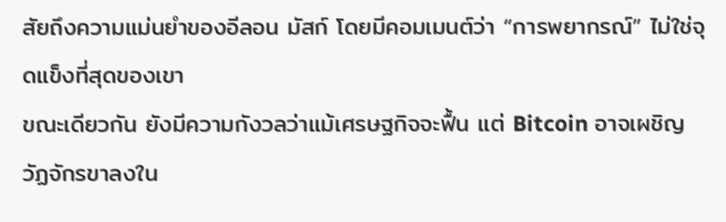สัยถึงความแม่นยำของอีลอน มัสก์ โดยมีคอมเมนต์ว่า “การพยากรณ์” ไม่ใช่จุดแข็งที่สุดของเขา
ขณะเดียวกัน ยังมีความกังวลว่าแม้เศรษฐกิจจะฟื้น แต่ Bitcoin อาจเผชิญวัฏจักรขาลงใน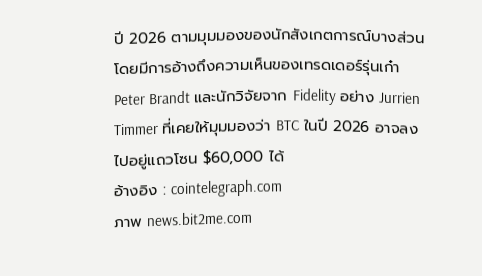ปี 2026 ตามมุมมองของนักสังเกตการณ์บางส่วน โดยมีการอ้างถึงความเห็นของเทรดเดอร์รุ่นเก๋า Peter Brandt และนักวิจัยจาก Fidelity อย่าง Jurrien Timmer ที่เคยให้มุมมองว่า BTC ในปี 2026 อาจลงไปอยู่แถวโซน $60,000 ได้
อ้างอิง : cointelegraph.com
ภาพ news.bit2me.com